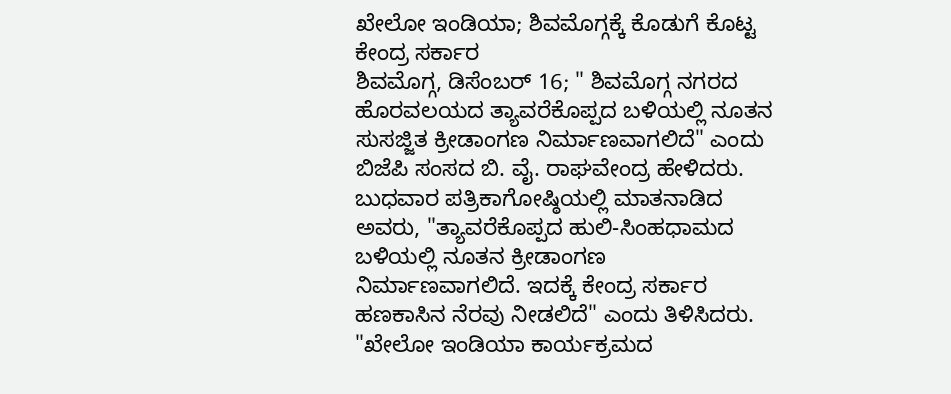ಖೇಲೋ ಇಂಡಿಯಾ; ಶಿವಮೊಗ್ಗಕ್ಕೆ ಕೊಡುಗೆ ಕೊಟ್ಟ ಕೇಂದ್ರ ಸರ್ಕಾರ
ಶಿವಮೊಗ್ಗ, ಡಿಸೆಂಬರ್ 16; " ಶಿವಮೊಗ್ಗ ನಗರದ ಹೊರವಲಯದ ತ್ಯಾವರೆಕೊಪ್ಪದ ಬಳಿಯಲ್ಲಿ ನೂತನ ಸುಸಜ್ಜಿತ ಕ್ರೀಡಾಂಗಣ ನಿರ್ಮಾಣವಾಗಲಿದೆ" ಎಂದು ಬಿಜೆಪಿ ಸಂಸದ ಬಿ. ವೈ. ರಾಘವೇಂದ್ರ ಹೇಳಿದರು.
ಬುಧವಾರ ಪತ್ರಿಕಾಗೋಷ್ಠಿಯಲ್ಲಿ ಮಾತನಾಡಿದ ಅವರು, "ತ್ಯಾವರೆಕೊಪ್ಪದ ಹುಲಿ-ಸಿಂಹಧಾಮದ ಬಳಿಯಲ್ಲಿ ನೂತನ ಕ್ರೀಡಾಂಗಣ ನಿರ್ಮಾಣವಾಗಲಿದೆ. ಇದಕ್ಕೆ ಕೇಂದ್ರ ಸರ್ಕಾರ ಹಣಕಾಸಿನ ನೆರವು ನೀಡಲಿದೆ" ಎಂದು ತಿಳಿಸಿದರು.
"ಖೇಲೋ ಇಂಡಿಯಾ ಕಾರ್ಯಕ್ರಮದ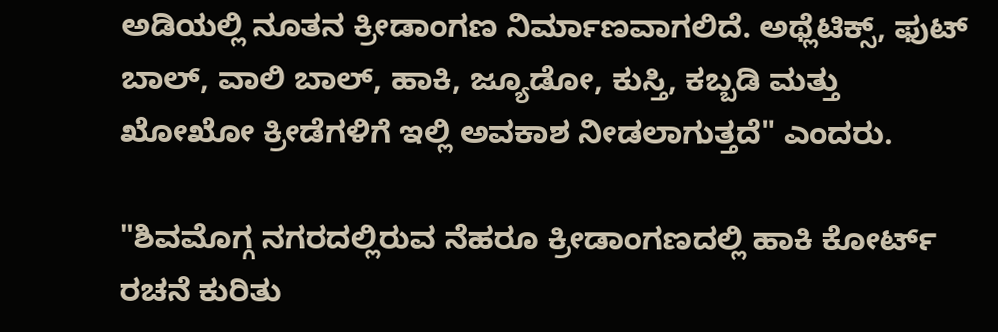ಅಡಿಯಲ್ಲಿ ನೂತನ ಕ್ರೀಡಾಂಗಣ ನಿರ್ಮಾಣವಾಗಲಿದೆ. ಅಥ್ಲೆಟಿಕ್ಸ್, ಫುಟ್ ಬಾಲ್, ವಾಲಿ ಬಾಲ್, ಹಾಕಿ, ಜ್ಯೂಡೋ, ಕುಸ್ತಿ, ಕಬ್ಬಡಿ ಮತ್ತು ಖೋಖೋ ಕ್ರೀಡೆಗಳಿಗೆ ಇಲ್ಲಿ ಅವಕಾಶ ನೀಡಲಾಗುತ್ತದೆ" ಎಂದರು.

"ಶಿವಮೊಗ್ಗ ನಗರದಲ್ಲಿರುವ ನೆಹರೂ ಕ್ರೀಡಾಂಗಣದಲ್ಲಿ ಹಾಕಿ ಕೋರ್ಟ್ ರಚನೆ ಕುರಿತು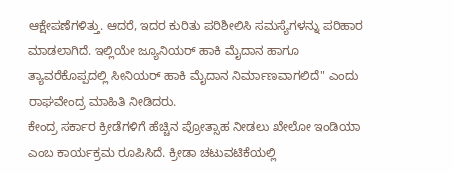ಆಕ್ಷೇಪಣೆಗಳಿತ್ತು. ಆದರೆ, ಇದರ ಕುರಿತು ಪರಿಶೀಲಿಸಿ ಸಮಸ್ಯೆಗಳನ್ನು ಪರಿಹಾರ ಮಾಡಲಾಗಿದೆ. ಇಲ್ಲಿಯೇ ಜ್ಯೂನಿಯರ್ ಹಾಕಿ ಮೈದಾನ ಹಾಗೂ ತ್ಯಾವರೆಕೊಪ್ಪದಲ್ಲಿ ಸೀನಿಯರ್ ಹಾಕಿ ಮೈದಾನ ನಿರ್ಮಾಣವಾಗಲಿದೆ" ಎಂದು ರಾಘವೇಂದ್ರ ಮಾಹಿತಿ ನೀಡಿದರು.
ಕೇಂದ್ರ ಸರ್ಕಾರ ಕ್ರೀಡೆಗಳಿಗೆ ಹೆಚ್ಚಿನ ಪ್ರೋತ್ಸಾಹ ನೀಡಲು ಖೇಲೋ ಇಂಡಿಯಾ ಎಂಬ ಕಾರ್ಯಕ್ರಮ ರೂಪಿಸಿದೆ. ಕ್ರೀಡಾ ಚಟುವಟಿಕೆಯಲ್ಲಿ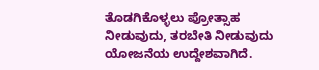ತೊಡಗಿಕೊಳ್ಳಲು ಪ್ರೋತ್ಸಾಹ ನೀಡುವುದು, ತರಬೇತಿ ನೀಡುವುದು ಯೋಜನೆಯ ಉದ್ದೇಶವಾಗಿದೆ.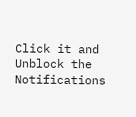Click it and Unblock the Notifications